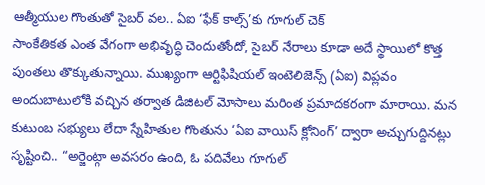ఆత్మీయుల గొంతుతో సైబర్ వల.. ఏఐ ‘ఫేక్ కాల్స్’కు గూగుల్ చెక్
సాంకేతికత ఎంత వేగంగా అభివృద్ధి చెందుతోందో, సైబర్ నేరాలు కూడా అదే స్థాయిలో కొత్త పుంతలు తొక్కుతున్నాయి. ముఖ్యంగా ఆర్టిఫిషియల్ ఇంటెలిజెన్స్ (ఏఐ) విప్లవం అందుబాటులోకి వచ్చిన తర్వాత డిజిటల్ మోసాలు మరింత ప్రమాదకరంగా మారాయి. మన కుటుంబ సభ్యులు లేదా స్నేహితుల గొంతును ‘ఏఐ వాయిస్ క్లోనింగ్’ ద్వారా అచ్చుగుద్దినట్లు సృష్టించి.. “అర్జెంట్గా అవసరం ఉంది, ఓ పదివేలు గూగుల్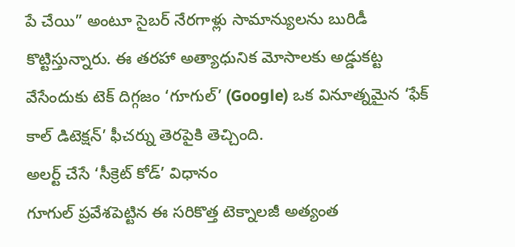పే చేయి” అంటూ సైబర్ నేరగాళ్లు సామాన్యులను బురిడీ కొట్టిస్తున్నారు. ఈ తరహా అత్యాధునిక మోసాలకు అడ్డుకట్ట వేసేందుకు టెక్ దిగ్గజం ‘గూగుల్’ (Google) ఒక వినూత్నమైన ‘ఫేక్ కాల్ డిటెక్షన్’ ఫీచర్ను తెరపైకి తెచ్చింది.
అలర్ట్ చేసే ‘సీక్రెట్ కోడ్’ విధానం
గూగుల్ ప్రవేశపెట్టిన ఈ సరికొత్త టెక్నాలజీ అత్యంత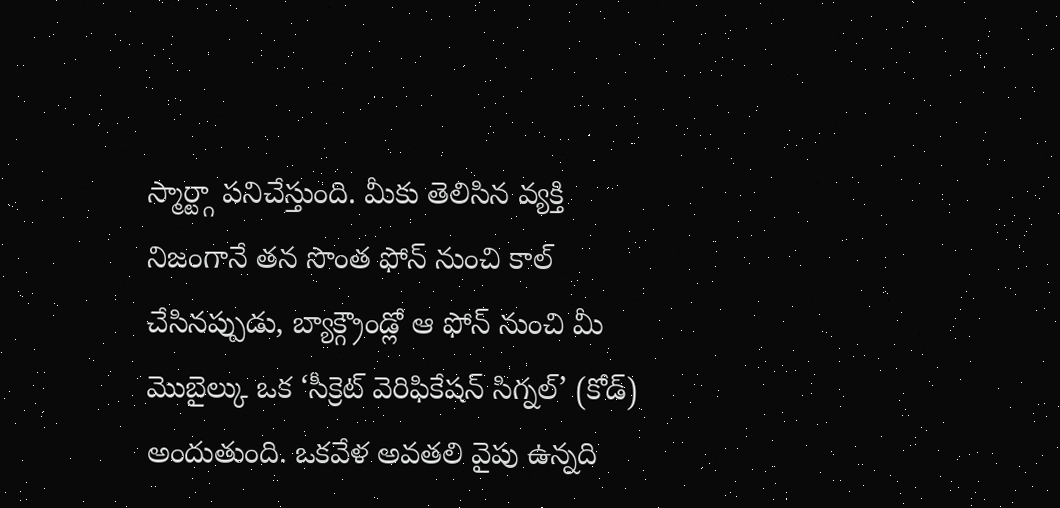స్మార్ట్గా పనిచేస్తుంది. మీకు తెలిసిన వ్యక్తి నిజంగానే తన సొంత ఫోన్ నుంచి కాల్ చేసినప్పుడు, బ్యాక్గ్రౌండ్లో ఆ ఫోన్ నుంచి మీ మొబైల్కు ఒక ‘సీక్రెట్ వెరిఫికేషన్ సిగ్నల్’ (కోడ్) అందుతుంది. ఒకవేళ అవతలి వైపు ఉన్నది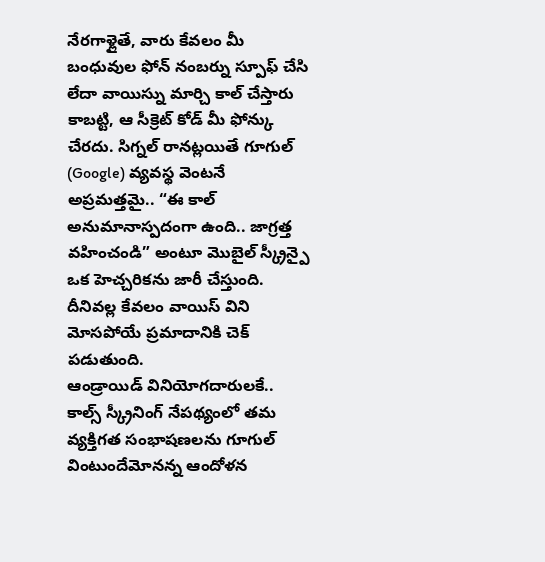నేరగాళ్లైతే, వారు కేవలం మీ బంధువుల ఫోన్ నంబర్ను స్పూఫ్ చేసి లేదా వాయిస్ను మార్చి కాల్ చేస్తారు కాబట్టి, ఆ సీక్రెట్ కోడ్ మీ ఫోన్కు చేరదు. సిగ్నల్ రానట్లయితే గూగుల్ (Google) వ్యవస్థ వెంటనే అప్రమత్తమై.. “ఈ కాల్ అనుమానాస్పదంగా ఉంది.. జాగ్రత్త వహించండి” అంటూ మొబైల్ స్క్రీన్పై ఒక హెచ్చరికను జారీ చేస్తుంది. దీనివల్ల కేవలం వాయిస్ విని మోసపోయే ప్రమాదానికి చెక్ పడుతుంది.
ఆండ్రాయిడ్ వినియోగదారులకే..
కాల్స్ స్క్రీనింగ్ నేపథ్యంలో తమ వ్యక్తిగత సంభాషణలను గూగుల్ వింటుందేమోనన్న ఆందోళన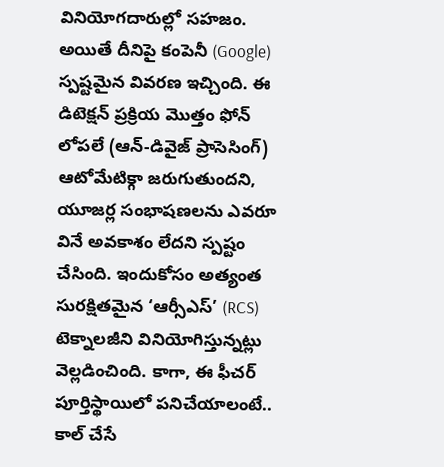వినియోగదారుల్లో సహజం. అయితే దీనిపై కంపెనీ (Google) స్పష్టమైన వివరణ ఇచ్చింది. ఈ డిటెక్షన్ ప్రక్రియ మొత్తం ఫోన్ లోపలే (ఆన్-డివైజ్ ప్రాసెసింగ్) ఆటోమేటిక్గా జరుగుతుందని, యూజర్ల సంభాషణలను ఎవరూ వినే అవకాశం లేదని స్పష్టం చేసింది. ఇందుకోసం అత్యంత సురక్షితమైన ‘ఆర్సీఎస్’ (RCS) టెక్నాలజీని వినియోగిస్తున్నట్లు వెల్లడించింది. కాగా, ఈ ఫీచర్ పూర్తిస్థాయిలో పనిచేయాలంటే.. కాల్ చేసే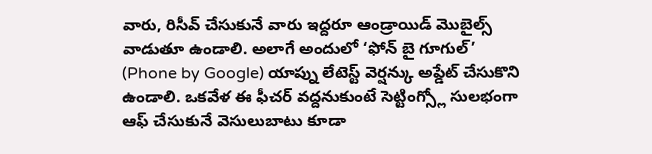వారు, రిసీవ్ చేసుకునే వారు ఇద్దరూ ఆండ్రాయిడ్ మొబైల్స్ వాడుతూ ఉండాలి. అలాగే అందులో ‘ఫోన్ బై గూగుల్’ (Phone by Google) యాప్ను లేటెస్ట్ వెర్షన్కు అప్డేట్ చేసుకొని ఉండాలి. ఒకవేళ ఈ ఫీచర్ వద్దనుకుంటే సెట్టింగ్స్లో సులభంగా ఆఫ్ చేసుకునే వెసులుబాటు కూడా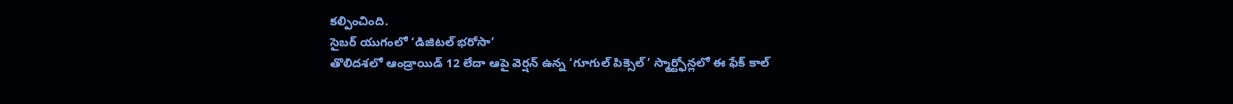కల్పించింది.
సైబర్ యుగంలో ‘డిజిటల్ భరోసా’
తొలిదశలో ఆండ్రాయిడ్ 12 లేదా ఆపై వెర్షన్ ఉన్న ‘గూగుల్ పిక్సెల్’ స్మార్ట్ఫోన్లలో ఈ ఫేక్ కాల్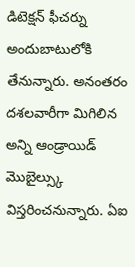డిటెక్షన్ ఫీచర్ను అందుబాటులోకి తేనున్నారు. అనంతరం దశలవారీగా మిగిలిన అన్ని ఆండ్రాయిడ్ మొబైల్స్కు విస్తరించనున్నారు. ఏఐ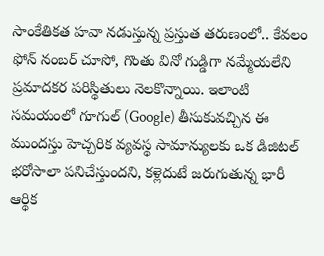సాంకేతికత హవా నడుస్తున్న ప్రస్తుత తరుణంలో.. కేవలం ఫోన్ నంబర్ చూసో, గొంతు వినో గుడ్డిగా నమ్మేయలేని ప్రమాదకర పరిస్థితులు నెలకొన్నాయి. ఇలాంటి సమయంలో గూగుల్ (Google) తీసుకువచ్చిన ఈ ముందస్తు హెచ్చరిక వ్యవస్థ సామాన్యులకు ఒక డిజిటల్ భరోసాలా పనిచేస్తుందని, కళ్లెదుటే జరుగుతున్న భారీ ఆర్థిక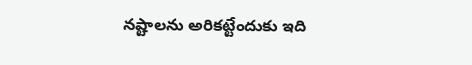నష్టాలను అరికట్టేందుకు ఇది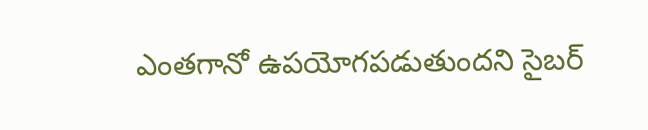ఎంతగానో ఉపయోగపడుతుందని సైబర్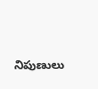నిపుణులు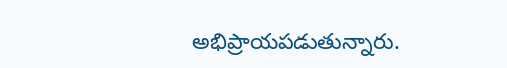అభిప్రాయపడుతున్నారు.